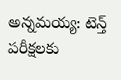అన్నమయ్య: టెన్త్ పరీక్షలకు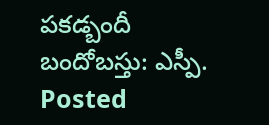పకడ్బందీ బందోబస్తు: ఎస్పీ.
Posted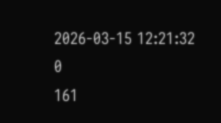2026-03-15 12:21:32
0
161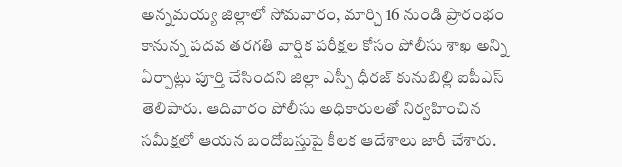అన్నమయ్య జిల్లాలో సోమవారం, మార్చి 16 నుండి ప్రారంభం కానున్న పదవ తరగతి వార్షిక పరీక్షల కోసం పోలీసు శాఖ అన్ని ఏర్పాట్లు పూర్తి చేసిందని జిల్లా ఎస్పీ ధీరజ్ కునుబిల్లి ఐపీఎస్ తెలిపారు. ఆదివారం పోలీసు అధికారులతో నిర్వహించిన సమీక్షలో ఆయన బందోబస్తుపై కీలక ఆదేశాలు జారీ చేశారు.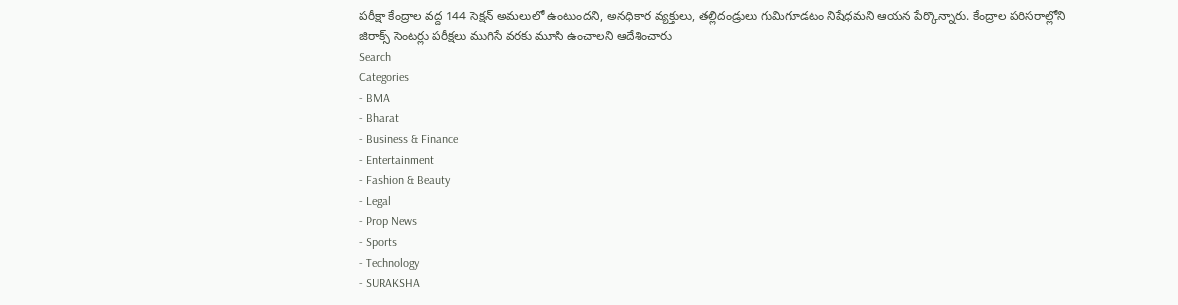పరీక్షా కేంద్రాల వద్ద 144 సెక్షన్ అమలులో ఉంటుందని, అనధికార వ్యక్తులు, తల్లిదండ్రులు గుమిగూడటం నిషేధమని ఆయన పేర్కొన్నారు. కేంద్రాల పరిసరాల్లోని జిరాక్స్ సెంటర్లు పరీక్షలు ముగిసే వరకు మూసి ఉంచాలని ఆదేశించారు
Search
Categories
- BMA
- Bharat
- Business & Finance
- Entertainment
- Fashion & Beauty
- Legal
- Prop News
- Sports
- Technology
- SURAKSHA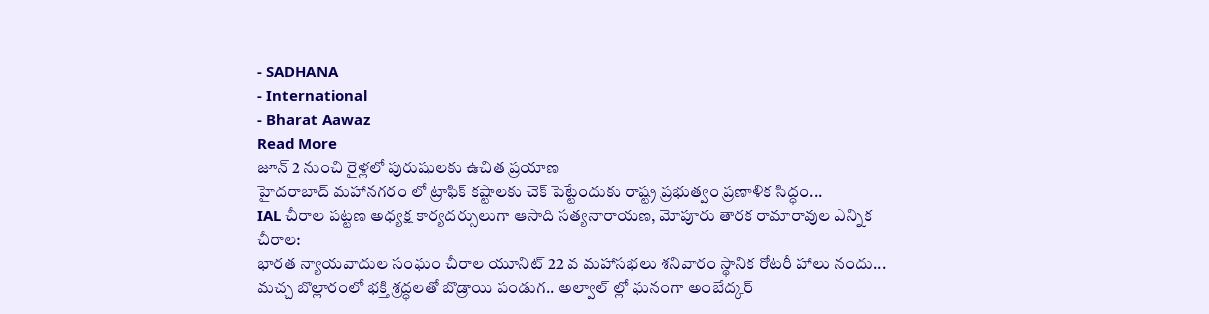- SADHANA
- International
- Bharat Aawaz
Read More
జూన్ 2 నుంచి రైళ్లలో పురుషులకు ఉచిత ప్రయాణ
హైదరాబాద్ మహానగరం లో ట్రాఫిక్ కష్టాలకు చెక్ పెట్టేందుకు రాష్ట్ర ప్రభుత్వం ప్రణాళిక సిద్ధం...
IAL చీరాల పట్టణ అధ్యక్ష కార్యదర్సులుగా ఆసాది సత్యనారాయణ, మోపూరు తారక రామారావుల ఎన్నిక
చీరాల:
భారత న్యాయవాదుల సంఘం చీరాల యూనిట్ 22 వ మహాసభలు శనివారం స్థానిక రోటరీ హాలు నందు...
మచ్చ బొల్లారంలో భక్తి శ్రద్ధలతో బొడ్రాయి పండుగ.. అల్వాల్ ల్లో ఘనంగా అంబేద్కర్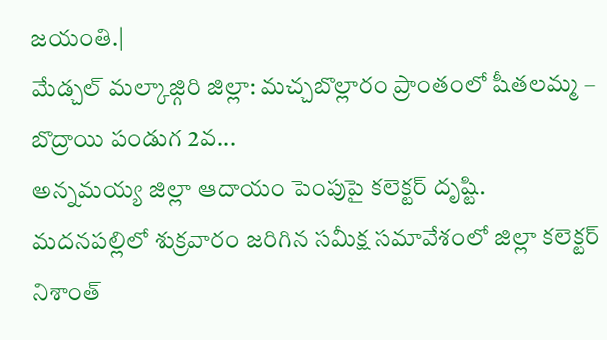జయంతి.|
మేడ్చల్ మల్కాజ్గిరి జిల్లా: మచ్చబొల్లారం ప్రాంతంలో షీతలమ్మ – బొద్రాయి పండుగ 2వ...
అన్నమయ్య జిల్లా ఆదాయం పెంపుపై కలెక్టర్ దృష్టి.
మదనపల్లిలో శుక్రవారం జరిగిన సమీక్ష సమావేశంలో జిల్లా కలెక్టర్ నిశాంత్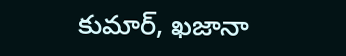కుమార్, ఖజానా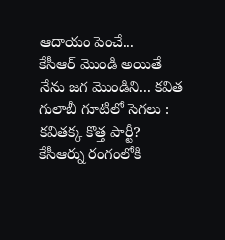ఆదాయం పెంచే...
కేసీఆర్ మొండి అయితే నేను జగ మొండిని... కవిత
గులాబీ గూటిలో సెగలు : కవితక్క కొత్త పార్టీ? కేసీఆర్ను రంగంలోకి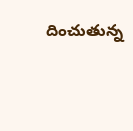దించుతున్న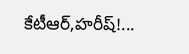కేటీఆర్,హరీష్!...